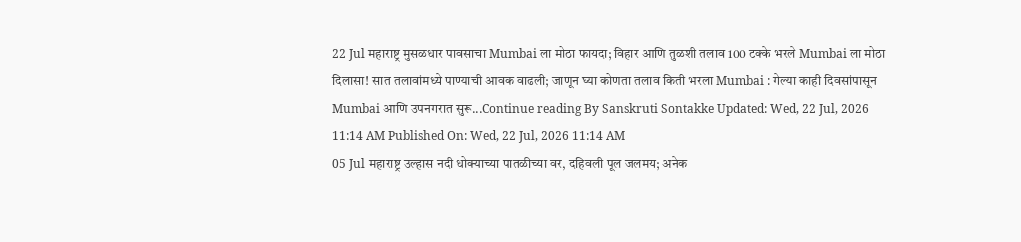22 Jul महाराष्ट्र मुसळधार पावसाचा Mumbai ला मोठा फायदा; विहार आणि तुळशी तलाव 100 टक्के भरले Mumbai ला मोठा दिलासा! सात तलावांमध्ये पाण्याची आवक वाढली; जाणून घ्या कोणता तलाव किती भरला Mumbai : गेल्या काही दिवसांपासून Mumbai आणि उपनगरात सुरू...Continue reading By Sanskruti Sontakke Updated: Wed, 22 Jul, 2026 11:14 AM Published On: Wed, 22 Jul, 2026 11:14 AM
05 Jul महाराष्ट्र उल्हास नदी धोक्याच्या पातळीच्या वर, दहिवली पूल जलमय; अनेक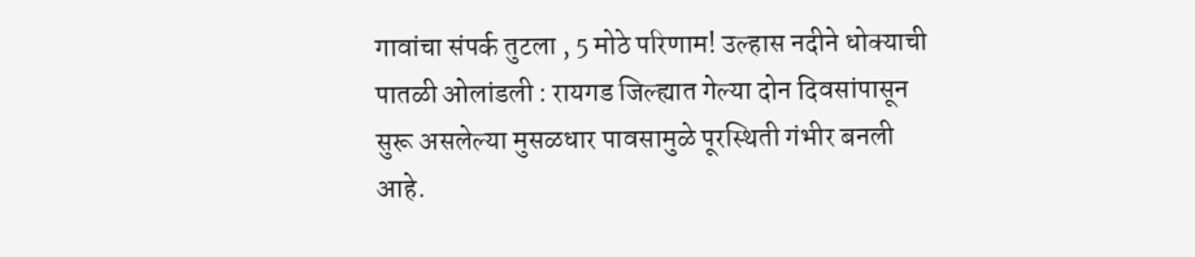गावांचा संपर्क तुटला , 5 मोठे परिणाम! उल्हास नदीने धोक्याची पातळी ओलांडली : रायगड जिल्ह्यात गेल्या दोन दिवसांपासून सुरू असलेल्या मुसळधार पावसामुळे पूरस्थिती गंभीर बनली आहे.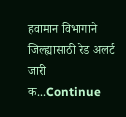हवामान विभागाने जिल्ह्यासाठी रेड अलर्ट जारी क...Continue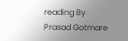reading By Prasad Gotmare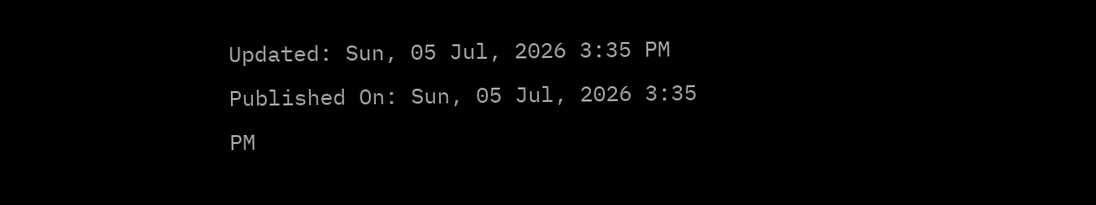Updated: Sun, 05 Jul, 2026 3:35 PM Published On: Sun, 05 Jul, 2026 3:35 PM